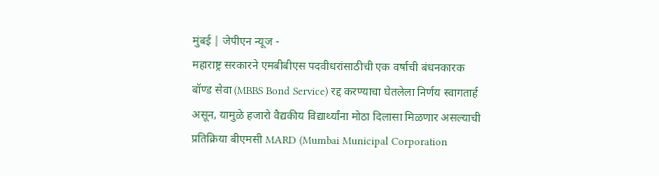मुंबई | जेपीएन न्यूज -
महाराष्ट्र सरकारने एमबीबीएस पदवीधरांसाठीची एक वर्षाची बंधनकारक बॉण्ड सेवा (MBBS Bond Service) रद्द करण्याचा घेतलेला निर्णय स्वागतार्ह असून, यामुळे हजारो वैद्यकीय विद्यार्थ्यांना मोठा दिलासा मिळणार असल्याची प्रतिक्रिया बीएमसी MARD (Mumbai Municipal Corporation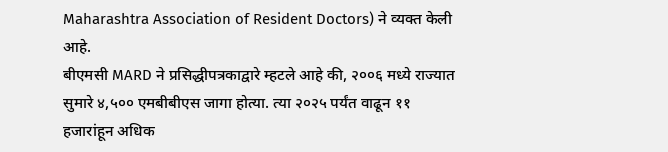Maharashtra Association of Resident Doctors) ने व्यक्त केली आहे.
बीएमसी MARD ने प्रसिद्धीपत्रकाद्वारे म्हटले आहे की, २००६ मध्ये राज्यात सुमारे ४,५०० एमबीबीएस जागा होत्या. त्या २०२५ पर्यंत वाढून ११ हजारांहून अधिक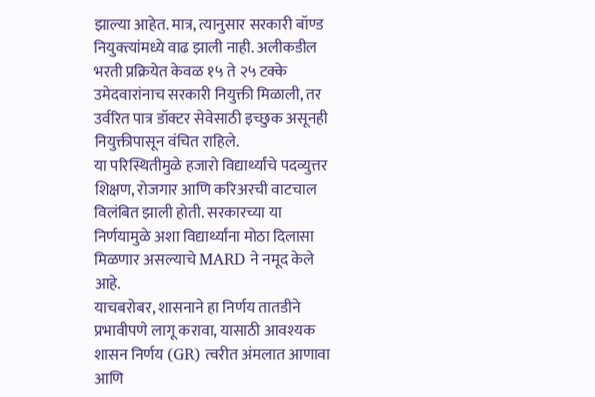झाल्या आहेत. मात्र, त्यानुसार सरकारी बॉण्ड नियुक्त्यांमध्ये वाढ झाली नाही. अलीकडील भरती प्रक्रियेत केवळ १५ ते २५ टक्के उमेदवारांनाच सरकारी नियुक्ती मिळाली, तर उर्वरित पात्र डॉक्टर सेवेसाठी इच्छुक असूनही नियुक्तीपासून वंचित राहिले.
या परिस्थितीमुळे हजारो विद्यार्थ्यांचे पदव्युत्तर शिक्षण, रोजगार आणि करिअरची वाटचाल विलंबित झाली होती. सरकारच्या या निर्णयामुळे अशा विद्यार्थ्यांना मोठा दिलासा मिळणार असल्याचे MARD ने नमूद केले आहे.
याचबरोबर, शासनाने हा निर्णय तातडीने प्रभावीपणे लागू करावा, यासाठी आवश्यक शासन निर्णय (GR) त्वरीत अंमलात आणावा आणि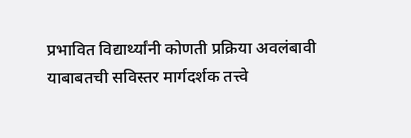प्रभावित विद्यार्थ्यांनी कोणती प्रक्रिया अवलंबावी याबाबतची सविस्तर मार्गदर्शक तत्त्वे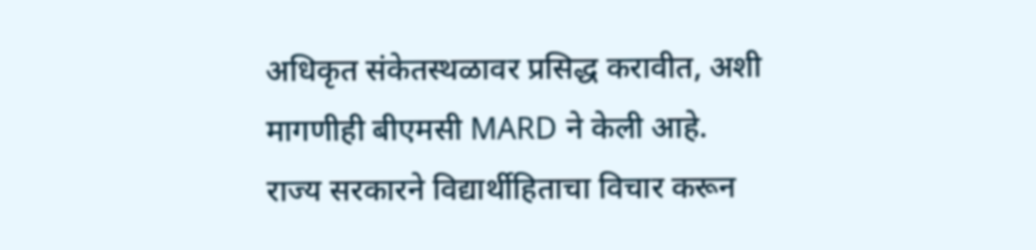अधिकृत संकेतस्थळावर प्रसिद्ध करावीत, अशी मागणीही बीएमसी MARD ने केली आहे.
राज्य सरकारने विद्यार्थीहिताचा विचार करून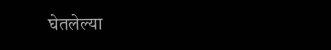घेतलेल्या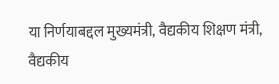या निर्णयाबद्दल मुख्यमंत्री, वैद्यकीय शिक्षण मंत्री, वैद्यकीय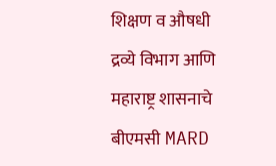शिक्षण व औषधी द्रव्ये विभाग आणि महाराष्ट्र शासनाचे बीएमसी MARD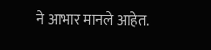ने आभार मानले आहेत.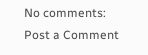No comments:
Post a Comment